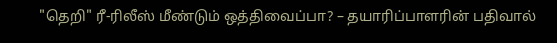"தெறி" ரீ-ரிலீஸ் மீண்டும் ஒத்திவைப்பா? – தயாரிப்பாளரின் பதிவால்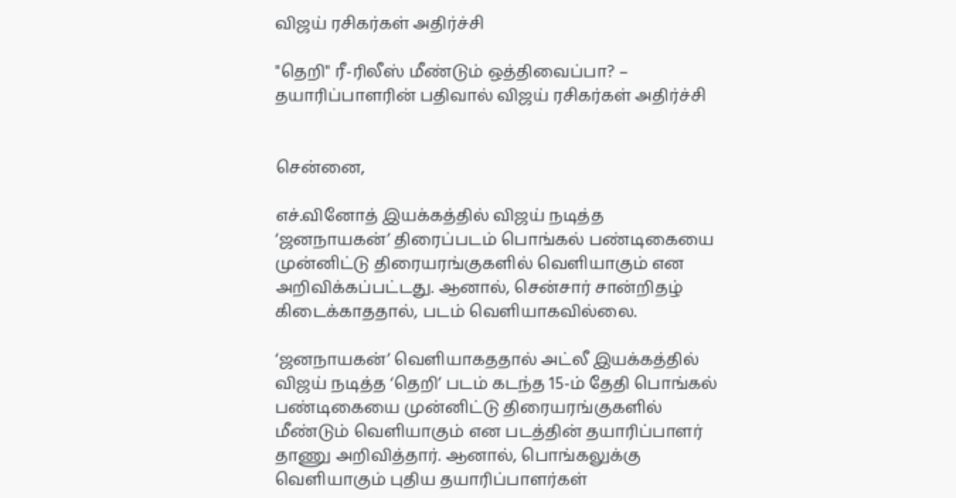விஜய் ரசிகர்கள் அதிர்ச்சி

"தெறி" ரீ-ரிலீஸ் மீண்டும் ஒத்திவைப்பா? – தயாரிப்பாளரின் பதிவால் விஜய் ரசிகர்கள் அதிர்ச்சி


சென்னை,

எச்.வினோத் இயக்கத்தில் விஜய் நடித்த ‘ஜனநாயகன்’ திரைப்படம் பொங்கல் பண்டிகையை முன்னிட்டு திரையரங்குகளில் வெளியாகும் என அறிவிக்கப்பட்டது. ஆனால், சென்சார் சான்றிதழ் கிடைக்காததால், படம் வெளியாகவில்லை.

‘ஜனநாயகன்’ வெளியாகததால் அட்லீ இயக்கத்தில் விஜய் நடித்த ‘தெறி’ படம் கடந்த 15-ம் தேதி பொங்கல் பண்டிகையை முன்னிட்டு திரையரங்குகளில் மீண்டும் வெளியாகும் என படத்தின் தயாரிப்பாளர் தாணு அறிவித்தார். ஆனால், பொங்கலுக்கு வெளியாகும் புதிய தயாரிப்பாளர்கள்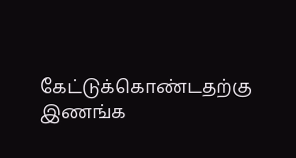கேட்டுக்கொண்டதற்கு இணங்க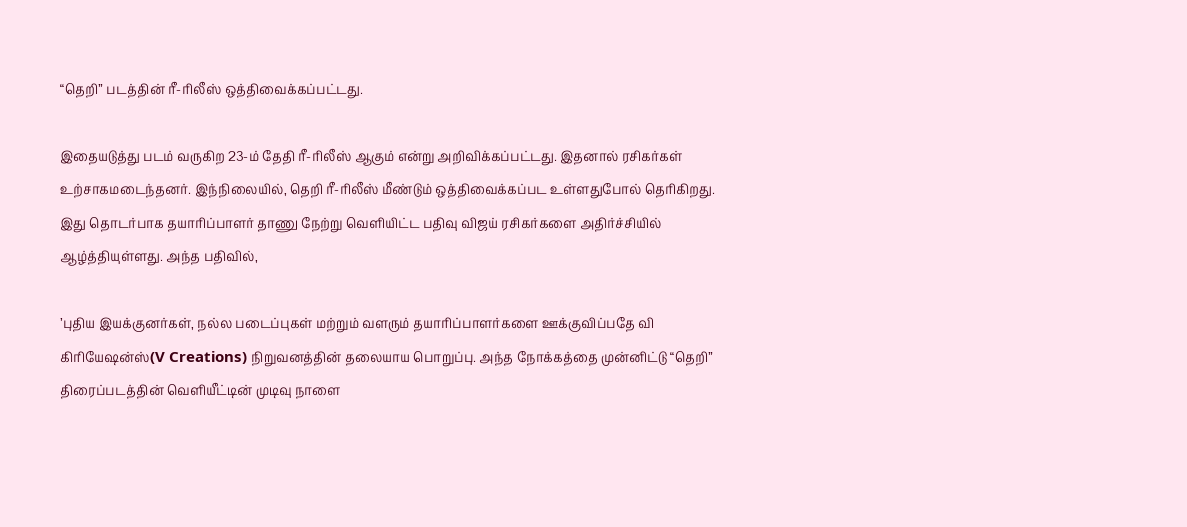“தெறி” படத்தின் ரீ-ரிலீஸ் ஒத்திவைக்கப்பட்டது.

இதையடுத்து படம் வருகிற 23-ம் தேதி ரீ-ரிலீஸ் ஆகும் என்று அறிவிக்கப்பட்டது. இதனால் ரசிகர்கள் உற்சாகமடைந்தனர். இந்நிலையில், தெறி ரீ-ரிலீஸ் மீண்டும் ஒத்திவைக்கப்பட உள்ளதுபோல் தெரிகிறது. இது தொடர்பாக தயாரிப்பாளர் தாணு நேற்று வெளியிட்ட பதிவு விஜய் ரசிகர்களை அதிர்ச்சியில் ஆழ்த்தியுள்ளது. அந்த பதிவில்,

’புதிய இயக்குனர்கள், நல்ல படைப்புகள் மற்றும் வளரும் தயாரிப்பாளர்களை ஊக்குவிப்பதே வி கிரியேஷன்ஸ்(V Creations) நிறுவனத்தின் தலையாய பொறுப்பு. அந்த நோக்கத்தை முன்னிட்டு “தெறி” திரைப்படத்தின் வெளியீட்டின் முடிவு நாளை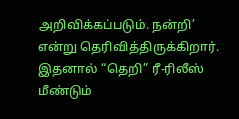அறிவிக்கப்படும். நன்றி’ என்று தெரிவித்திருக்கிறார். இதனால் “தெறி” ரீ-ரிலீஸ் மீண்டும்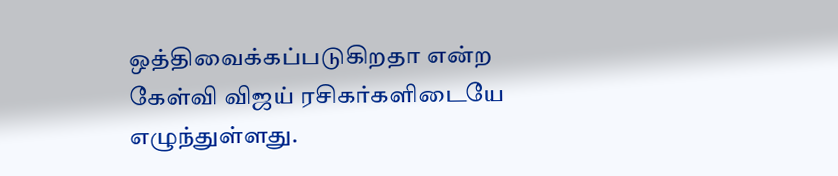ஒத்திவைக்கப்படுகிறதா என்ற கேள்வி விஜய் ரசிகர்களிடையே எழுந்துள்ளது.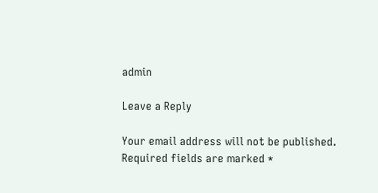admin

Leave a Reply

Your email address will not be published. Required fields are marked *